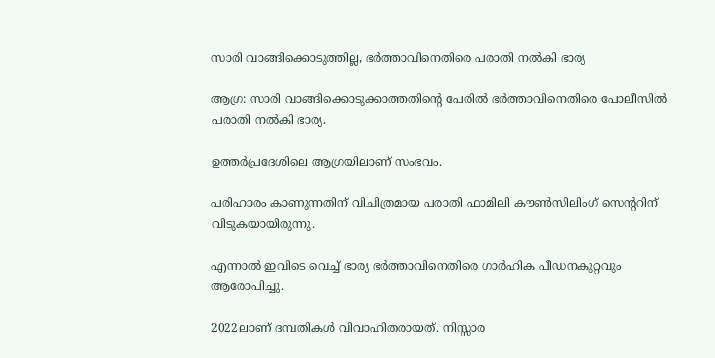സാരി വാങ്ങിക്കൊടുത്തില്ല, ഭർത്താവിനെതിരെ പരാതി നൽകി ഭാര്യ

ആഗ്ര: സാരി വാങ്ങിക്കൊടുക്കാത്തതിന്റെ പേരില്‍ ഭര്‍ത്താവിനെതിരെ പോലീസില്‍ പരാതി നല്‍കി ഭാര്യ.

ഉത്തര്‍പ്രദേശിലെ ആഗ്രയിലാണ് സംഭവം.

പരിഹാരം കാണുന്നതിന് വിചിത്രമായ പരാതി ഫാമിലി കൗണ്‍സിലിംഗ് സെന്ററിന് വിടുകയായിരുന്നു.

എന്നാല്‍ ഇവിടെ വെച്ച്‌ ഭാര്യ ഭര്‍ത്താവിനെതിരെ ഗാര്‍ഹിക പീഡനകുറ്റവും ആരോപിച്ചു.

2022ലാണ് ദമ്പതികള്‍ വിവാഹിതരായത്. നിസ്സാര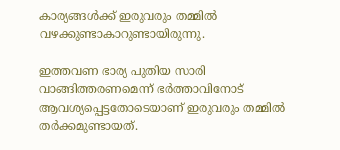കാര്യങ്ങള്‍ക്ക് ഇരുവരും തമ്മില്‍ വഴക്കുണ്ടാകാറുണ്ടായിരുന്നു.

ഇത്തവണ ഭാര്യ പുതിയ സാരി വാങ്ങിത്തരണമെന്ന് ഭർത്താവിനോട് ആവശ്യപ്പെട്ടതോടെയാണ് ഇരുവരും തമ്മില്‍ തര്‍ക്കമുണ്ടായത്.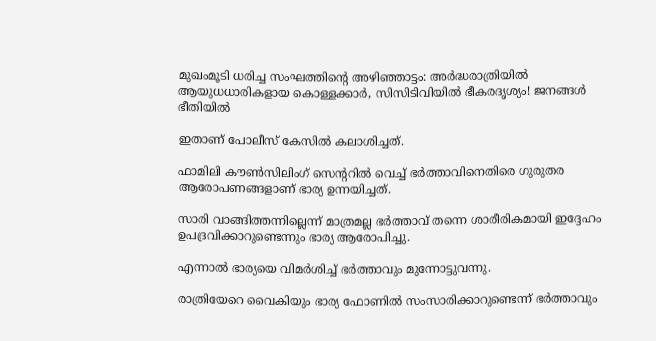മുഖംമൂടി ധരിച്ച സംഘത്തിന്റെ അഴിഞ്ഞാട്ടം: അർദ്ധരാത്രിയിൽ ആയുധധാരികളായ കൊള്ളക്കാർ, സിസിടിവിയിൽ ഭീകരദൃശ്യം! ജനങ്ങൾ ഭീതിയിൽ

ഇതാണ് പോലീസ് കേസില്‍ കലാശിച്ചത്.

ഫാമിലി കൗണ്‍സിലിംഗ് സെന്ററില്‍ വെച്ച്‌ ഭര്‍ത്താവിനെതിരെ ഗുരുതര ആരോപണങ്ങളാണ് ഭാര്യ ഉന്നയിച്ചത്.

സാരി വാങ്ങിത്തന്നില്ലെന്ന് മാത്രമല്ല ഭർത്താവ് തന്നെ ശാരീരികമായി ഇദ്ദേഹം ഉപദ്രവിക്കാറുണ്ടെന്നും ഭാര്യ ആരോപിച്ചു.

എന്നാല്‍ ഭാര്യയെ വിമര്‍ശിച്ച്‌ ഭര്‍ത്താവും മുന്നോട്ടുവന്നു.

രാത്രിയേറെ വൈകിയും ഭാര്യ ഫോണില്‍ സംസാരിക്കാറുണ്ടെന്ന് ഭര്‍ത്താവും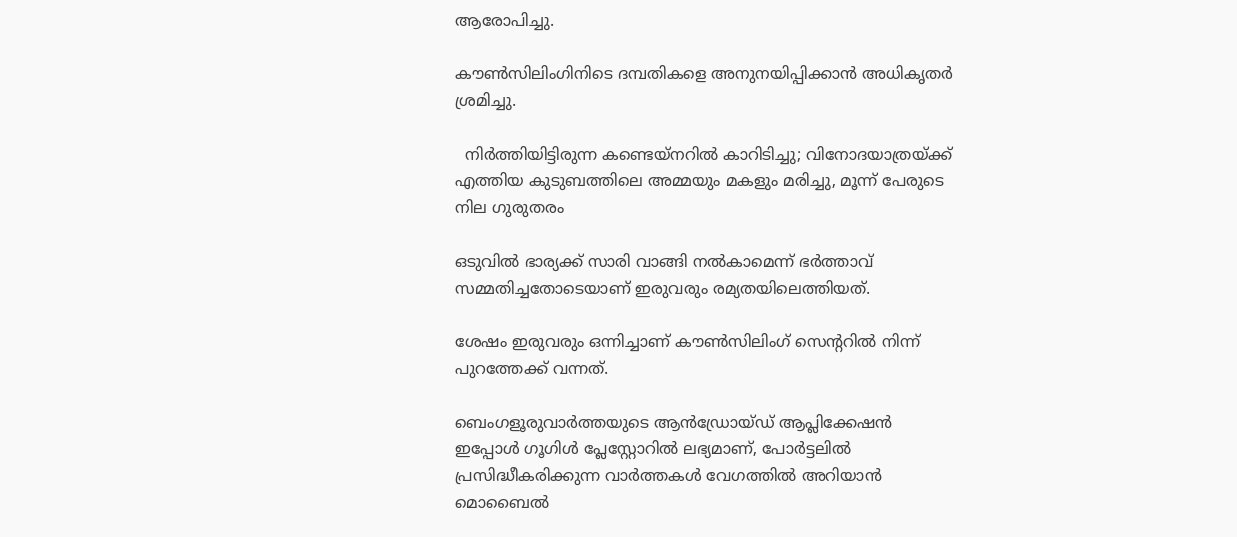ആരോപിച്ചു.

കൗണ്‍സിലിംഗിനിടെ ദമ്പതികളെ അനുനയിപ്പിക്കാന്‍ അധികൃതര്‍ ശ്രമിച്ചു.

  നിർത്തിയിട്ടിരുന്ന കണ്ടെയ്‌നറിൽ കാറിടിച്ചു; വിനോദയാത്രയ്ക്ക് എത്തിയ കുടുബത്തിലെ അമ്മയും മകളും മരിച്ചു, മൂന്ന് പേരുടെ നില ഗുരുതരം

ഒടുവില്‍ ഭാര്യക്ക് സാരി വാങ്ങി നല്‍കാമെന്ന് ഭര്‍ത്താവ് സമ്മതിച്ചതോടെയാണ് ഇരുവരും രമ്യതയിലെത്തിയത്.

ശേഷം ഇരുവരും ഒന്നിച്ചാണ് കൗണ്‍സിലിംഗ് സെന്ററില്‍ നിന്ന് പുറത്തേക്ക് വന്നത്.

ബെംഗളൂരുവാർത്തയുടെ ആൻഡ്രോയ്ഡ് ആപ്ലിക്കേഷൻ ഇപ്പോൾ ഗൂഗിൾ പ്ലേസ്റ്റോറിൽ ലഭ്യമാണ്, പോർട്ടലിൽ പ്രസിദ്ധീകരിക്കുന്ന വാർത്തകൾ വേഗത്തിൽ അറിയാൻ മൊബൈൽ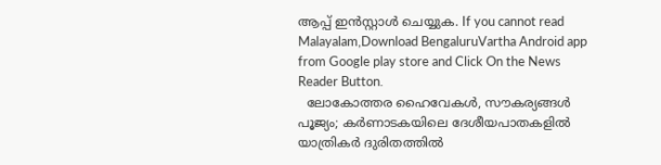ആപ്പ് ഇൻസ്റ്റാൾ ചെയ്യുക. If you cannot read Malayalam,Download BengaluruVartha Android app from Google play store and Click On the News Reader Button.
  ലോകോത്തര ഹൈവേകൾ, സൗകര്യങ്ങൾ പൂജ്യം; കർണാടകയിലെ ദേശീയപാതകളിൽ യാത്രികർ ദുരിതത്തിൽ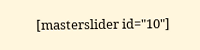[masterslider id="10"]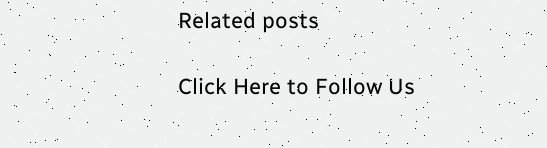Related posts

Click Here to Follow Us